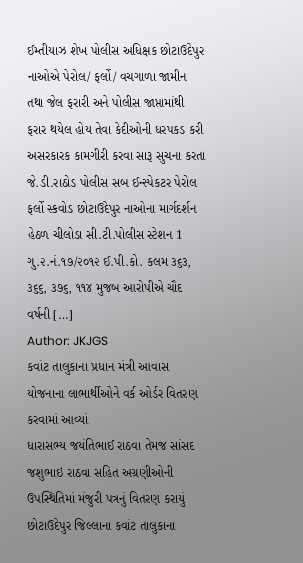ઈમ્તીયાઝ શેખ પોલીસ અધિક્ષક છોટાઉદેપુર નાઓએ પેરોલ/ ફર્લો/ વચગાળા જામીન તથા જેલ ફરારી અને પોલીસ જાપ્તામાંથી ફરાર થયેલ હોય તેવા કેદીઓની ધરપકડ કરી અસરકારક કામગીરી કરવા સારૂ સુચના કરતા જે.ડી.રાઠોડ પોલીસ સબ ઈન્સ્પેકટર પેરોલ ફર્લો સ્કવોડ છોટાઉદેપુર નાઓના માર્ગદર્શન હેઠળ ચીલોડા સી.ટી.પોલીસ સ્ટેશન 1 ગુ.૨.નં.૧૭/૨૦૧૨ ઈ.પી.કો. કલમ ૩૬૩, ૩૬૬, ૩૭૬, ૧૧૪ મુજબ આરોપીએ ચૌદ વર્ષની […]
Author: JKJGS
કવાંટ તાલુકાના પ્રધાન મંત્રી આવાસ યોજનાના લાભાર્થીઓને વર્ક ઓર્ડર વિતરણ કરવામાં આવ્યાં
ધારાસભ્ય જયંતિભાઈ રાઠવા તેમજ સાંસદ જશુભાઇ રાઠવા સહિત અગ્રણીઓની ઉપસ્થિતિમાં મંજુરી પત્રનું વિતરણ કરાયું છોટાઉદેપુર જિલ્લાના કવાંટ તાલુકાના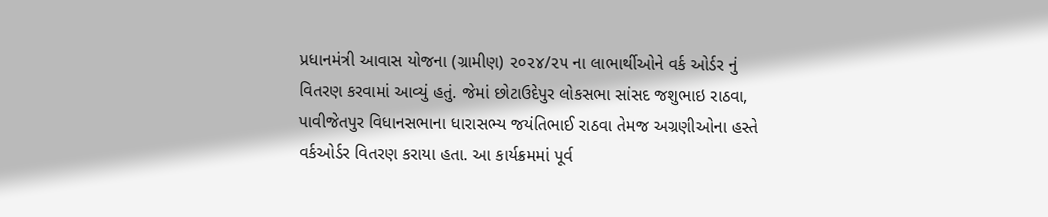પ્રધાનમંત્રી આવાસ યોજના (ગ્રામીણ) ૨૦૨૪/૨૫ ના લાભાર્થીઓને વર્ક ઓર્ડર નું વિતરણ કરવામાં આવ્યું હતું. જેમાં છોટાઉદેપુર લોકસભા સાંસદ જશુભાઇ રાઠવા, પાવીજેતપુર વિધાનસભાના ધારાસભ્ય જયંતિભાઈ રાઠવા તેમજ અગ્રણીઓના હસ્તે વર્કઓર્ડર વિતરણ કરાયા હતા. આ કાર્યક્રમમાં પૂર્વ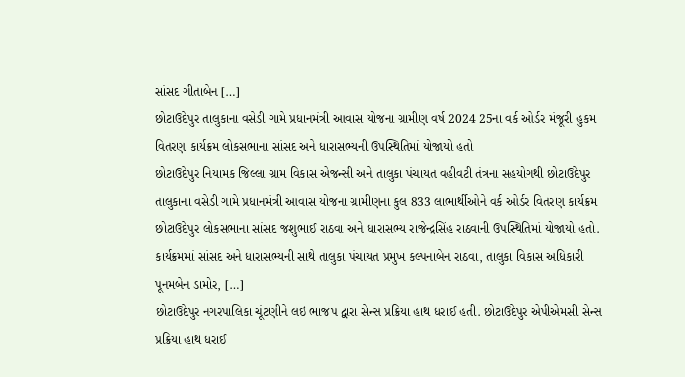સાંસદ ગીતાબેન […]
છોટાઉદેપુર તાલુકાના વસેડી ગામે પ્રધાનમંત્રી આવાસ યોજના ગ્રામીણ વર્ષ 2024 25ના વર્ક ઓર્ડર મંજૂરી હુકમ વિતરણ કાર્યક્રમ લોકસભાના સાંસદ અને ધારાસભ્યની ઉપસ્થિતિમાં યોજાયો હતો
છોટાઉદેપુર નિયામક જિલ્લા ગ્રામ વિકાસ એજન્સી અને તાલુકા પંચાયત વહીવટી તંત્રના સહયોગથી છોટાઉદેપુર તાલુકાના વસેડી ગામે પ્રધાનમંત્રી આવાસ યોજના ગ્રામીણના કુલ 833 લાભાર્થીઓને વર્ક ઓર્ડર વિતરણ કાર્યક્રમ છોટાઉદેપુર લોકસભાના સાંસદ જશુભાઈ રાઠવા અને ધારાસભ્ય રાજેન્દ્રસિંહ રાઠવાની ઉપસ્થિતિમાં યોજાયો હતો. કાર્યક્રમમાં સાંસદ અને ધારાસભ્યની સાથે તાલુકા પંચાયત પ્રમુખ કલ્પનાબેન રાઠવા, તાલુકા વિકાસ અધિકારી પૂનમબેન ડામોર, […]
છોટાઉદેપુર નગરપાલિકા ચૂંટણીને લઇ ભાજપ દ્વારા સેન્સ પ્રક્રિયા હાથ ધરાઈ હતી. છોટાઉદેપુર એપીએમસી સેન્સ પ્રક્રિયા હાથ ધરાઈ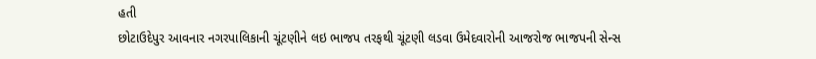હતી
છોટાઉદેપુર આવનાર નગરપાલિકાની ચૂંટણીને લઇ ભાજપ તરફથી ચૂંટણી લડવા ઉમેદવારોની આજરોજ ભાજપની સેન્સ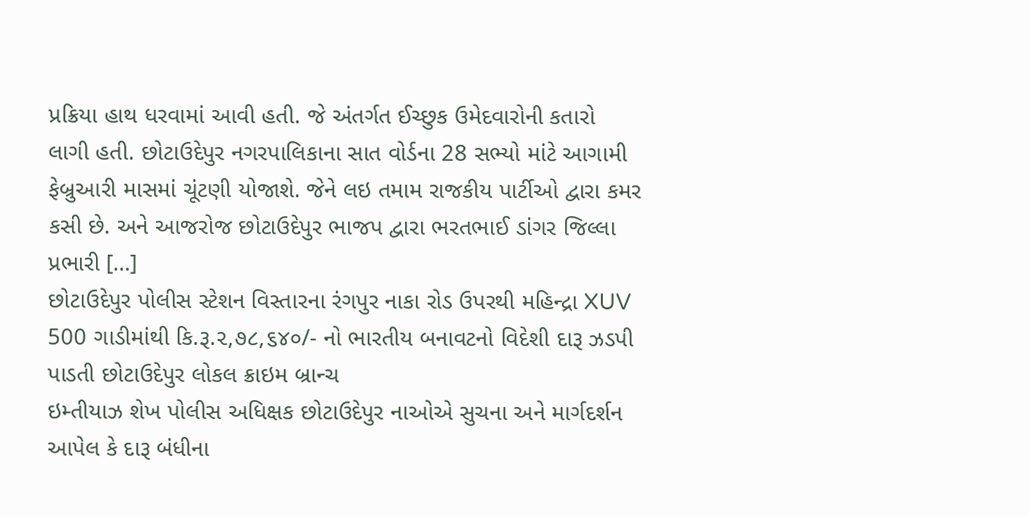પ્રક્રિયા હાથ ધરવામાં આવી હતી. જે અંતર્ગત ઈચ્છુક ઉમેદવારોની કતારો લાગી હતી. છોટાઉદેપુર નગરપાલિકાના સાત વોર્ડના 28 સભ્યો માંટે આગામી ફેબ્રુઆરી માસમાં ચૂંટણી યોજાશે. જેને લઇ તમામ રાજકીય પાર્ટીઓ દ્વારા કમર કસી છે. અને આજરોજ છોટાઉદેપુર ભાજપ દ્વારા ભરતભાઈ ડાંગર જિલ્લા પ્રભારી […]
છોટાઉદેપુર પોલીસ સ્ટેશન વિસ્તારના રંગપુર નાકા રોડ ઉપરથી મહિન્દ્રા XUV 500 ગાડીમાંથી કિ.રૂ.૨,૭૮,૬૪૦/- નો ભારતીય બનાવટનો વિદેશી દારૂ ઝડપી પાડતી છોટાઉદેપુર લોકલ ક્રાઇમ બ્રાન્ચ
ઇમ્તીયાઝ શેખ પોલીસ અધિક્ષક છોટાઉદેપુર નાઓએ સુચના અને માર્ગદર્શન આપેલ કે દારૂ બંધીના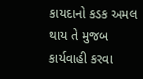કાયદાનો કડક અમલ થાય તે મુજબ કાર્યવાહી કરવા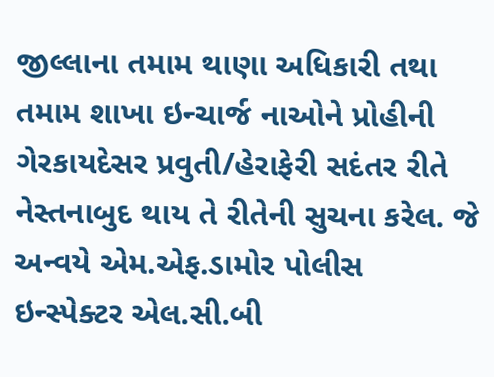જીલ્લાના તમામ થાણા અધિકારી તથા તમામ શાખા ઇન્ચાર્જ નાઓને પ્રોહીની ગેરકાયદેસર પ્રવુતી/હેરાફેરી સદંતર રીતે નેસ્તનાબુદ થાય તે રીતેની સુચના કરેલ. જે અન્વયે એમ.એફ.ડામોર પોલીસ ઇન્સ્પેક્ટર એલ.સી.બી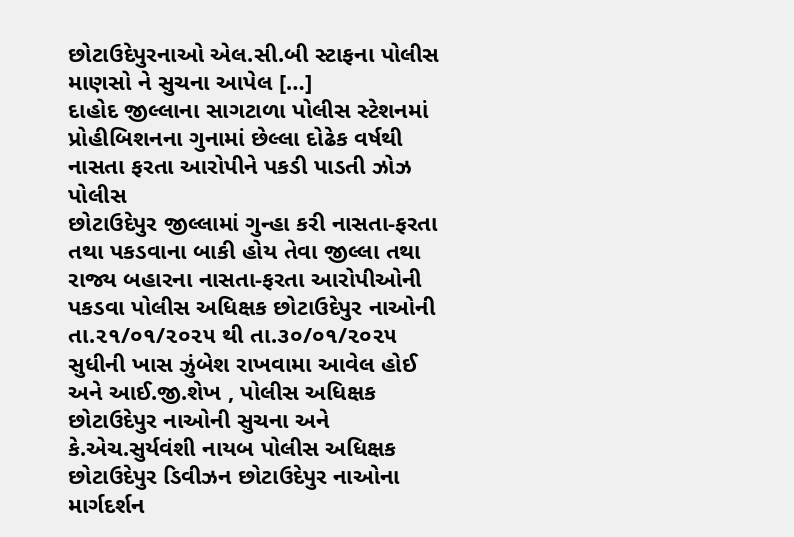છોટાઉદેપુરનાઓ એલ.સી.બી સ્ટાફના પોલીસ માણસો ને સુચના આપેલ […]
દાહોદ જીલ્લાના સાગટાળા પોલીસ સ્ટેશનમાં પ્રોહીબિશનના ગુનામાં છેલ્લા દોઢેક વર્ષથી નાસતા ફરતા આરોપીને પકડી પાડતી ઝોઝ પોલીસ
છોટાઉદેપુર જીલ્લામાં ગુન્હા કરી નાસતા-ફરતા તથા પકડવાના બાકી હોય તેવા જીલ્લા તથા રાજ્ય બહારના નાસતા-ફરતા આરોપીઓની પકડવા પોલીસ અધિક્ષક છોટાઉદેપુર નાઓની તા.૨૧/૦૧/૨૦૨૫ થી તા.૩૦/૦૧/૨૦૨૫ સુધીની ખાસ ઝુંબેશ રાખવામા આવેલ હોઈ અને આઈ.જી.શેખ , પોલીસ અધિક્ષક છોટાઉદેપુર નાઓની સુચના અને કે.એચ.સુર્યવંશી નાયબ પોલીસ અધિક્ષક છોટાઉદેપુર ડિવીઝન છોટાઉદેપુર નાઓના માર્ગદર્શન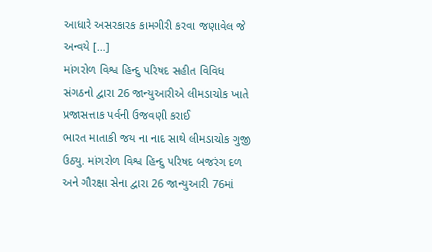આધારે અસરકારક કામગીરી કરવા જણાવેલ જે અન્વયે […]
માંગરોળ વિશ્વ હિન્દુ પરિષદ સહીત વિવિધ સંગઠનો દ્વારા 26 જાન્યુઆરીએ લીમડાચોક ખાતે પ્રજાસત્તાક પર્વની ઉજવણી કરાઈ
ભારત માતાકી જય ના નાદ સાથે લીમડાચોક ગુજી ઉઠ્યુ. માંગરોળ વિશ્વ હિન્દુ પરિષદ બજરંગ દળ અને ગૌરક્ષા સેના દ્વારા 26 જાન્યુઆરી 76માં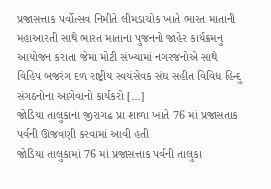પ્રજાસત્તાક પર્વોત્સવ નિમીતે લીમડાચોક ખાતે ભારત માતાની મહાઆરતી સાથે ભારત માતાના પુજનનો જાહેર કાર્યક્રમનુ આયોજન કરાતા જેમા મોટી સંખ્યામાં નગરજનોએ સાથે વિહિપ બજરંગ દળ રાષ્ટ્રીય સ્વયંસેવક સંઘ સહીત વિવિધ હિન્દુ સંગઠનોના આગેવાનો કાર્યકરો […]
જોડિયા તાલુકાના જીરાગઢ પ્રા શાળા ખાતે 76 માં પ્રજાસતાક પર્વની ઊજવણી કરવામાં આવી હતી
જોડિયા તાલુકામાં 76 માં પ્રજાસત્તાક પર્વની તાલુકા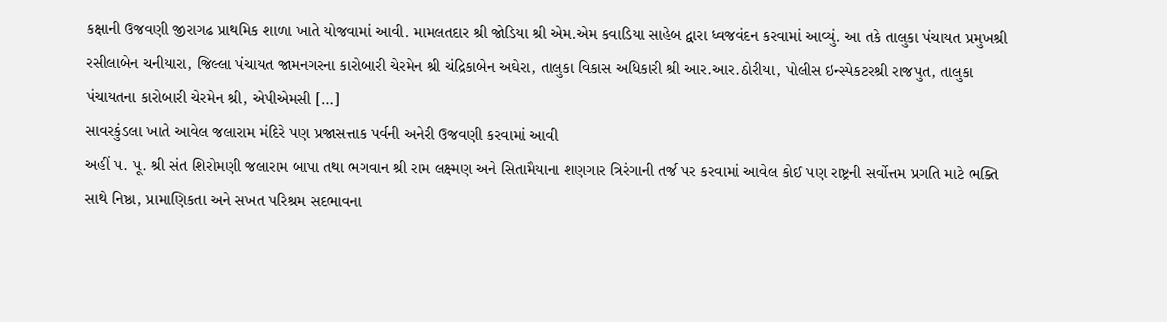કક્ષાની ઉજવણી જીરાગઢ પ્રાથમિક શાળા ખાતે યોજવામાં આવી. મામલતદાર શ્રી જોડિયા શ્રી એમ.એમ કવાડિયા સાહેબ દ્વારા ધ્વજવંદન કરવામાં આવ્યું. આ તકે તાલુકા પંચાયત પ્રમુખશ્રી રસીલાબેન ચનીયારા, જિલ્લા પંચાયત જામનગરના કારોબારી ચેરમેન શ્રી ચંદ્રિકાબેન અઘેરા, તાલુકા વિકાસ અધિકારી શ્રી આર.આર.ઠોરીયા, પોલીસ ઇન્સ્પેકટરશ્રી રાજપુત, તાલુકા પંચાયતના કારોબારી ચેરમેન શ્રી, એપીએમસી […]
સાવરકુંડલા ખાતે આવેલ જલારામ મંદિરે પણ પ્રજાસત્તાક પર્વની અનેરી ઉજવણી કરવામાં આવી
અહીં પ. પૂ. શ્રી સંત શિરોમણી જલારામ બાપા તથા ભગવાન શ્રી રામ લક્ષ્મણ અને સિતામૈયાના શણગાર ત્રિરંગાની તર્જ પર કરવામાં આવેલ કોઈ પણ રાષ્ટ્રની સર્વોત્તમ પ્રગતિ માટે ભક્તિ સાથે નિષ્ઠા, પ્રામાણિકતા અને સખત પરિશ્રમ સદભાવના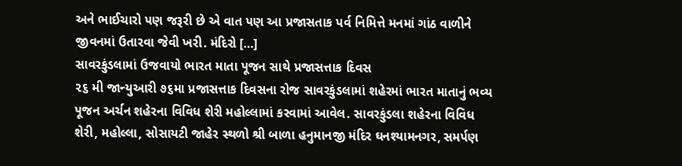અને ભાઈચારો પણ જરૂરી છે એ વાત પણ આ પ્રજાસતાક પર્વ નિમિત્તે મનમાં ગાંઠ વાળીને જીવનમાં ઉતારવા જેવી ખરી. મંદિરો […]
સાવરકુંડલામાં ઉજવાયો ભારત માતા પૂજન સાથે પ્રજાસત્તાક દિવસ
૨૬ મી જાન્યુઆરી ૭૬મા પ્રજાસત્તાક દિવસના રોજ સાવરકુંડલામાં શહેરમાં ભારત માતાનું ભવ્ય પૂજન અર્ચન શહેરના વિવિધ શેરી મહોલ્લામાં કરવામાં આવેલ. સાવરકુંડલા શહેરના વિવિધ શેરી, મહોલ્લા, સોસાયટી જાહેર સ્થળો શ્રી બાળા હનુમાનજી મંદિર ઘનશ્યામનગર, સમર્પણ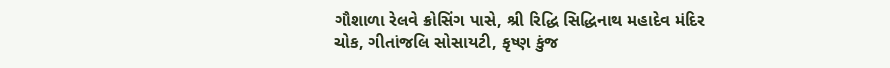ગૌશાળા રેલવે ક્રોસિંગ પાસે, શ્રી રિદ્ધિ સિદ્ધિનાથ મહાદેવ મંદિર ચોક, ગીતાંજલિ સોસાયટી, કૃષ્ણ કુંજ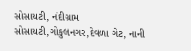સોસાયટી, નંદીગ્રામ સોસાયટી,ગોકુલનગર,દેવળા ગેટ, નાની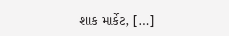શાક માર્કેટ, […]